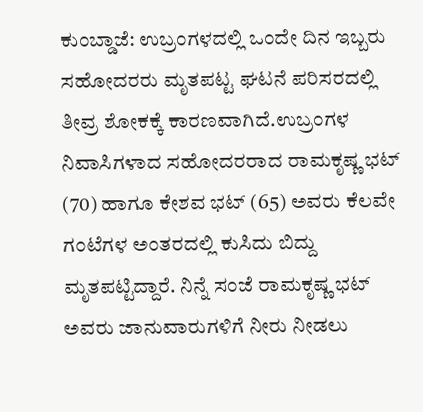ಕುಂಬ್ಡಾಜೆ: ಉಬ್ರಂಗಳದಲ್ಲಿ ಒಂದೇ ದಿನ ಇಬ್ಬರು ಸಹೋದರರು ಮೃತಪಟ್ಟ ಘಟನೆ ಪರಿಸರದಲ್ಲಿ ತೀವ್ರ ಶೋಕಕ್ಕೆ ಕಾರಣವಾಗಿದೆ.ಉಬ್ರಂಗಳ ನಿವಾಸಿಗಳಾದ ಸಹೋದರರಾದ ರಾಮಕೃಷ್ಣ ಭಟ್ (70) ಹಾಗೂ ಕೇಶವ ಭಟ್ (65) ಅವರು ಕೆಲವೇ ಗಂಟೆಗಳ ಅಂತರದಲ್ಲಿ ಕುಸಿದು ಬಿದ್ದು ಮೃತಪಟ್ಟಿದ್ದಾರೆ. ನಿನ್ನೆ ಸಂಜೆ ರಾಮಕೃಷ್ಣ ಭಟ್ ಅವರು ಜಾನುವಾರುಗಳಿಗೆ ನೀರು ನೀಡಲು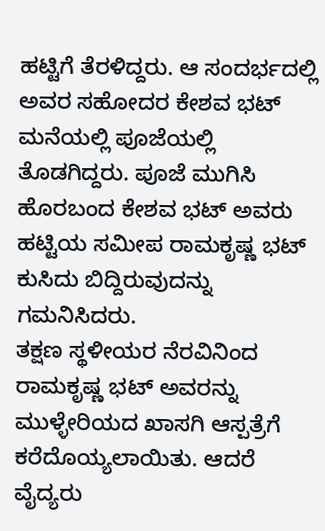ಹಟ್ಟಿಗೆ ತೆರಳಿದ್ದರು. ಆ ಸಂದರ್ಭದಲ್ಲಿ ಅವರ ಸಹೋದರ ಕೇಶವ ಭಟ್ ಮನೆಯಲ್ಲಿ ಪೂಜೆಯಲ್ಲಿ ತೊಡಗಿದ್ದರು. ಪೂಜೆ ಮುಗಿಸಿ ಹೊರಬಂದ ಕೇಶವ ಭಟ್ ಅವರು ಹಟ್ಟಿಯ ಸಮೀಪ ರಾಮಕೃಷ್ಣ ಭಟ್ ಕುಸಿದು ಬಿದ್ದಿರುವುದನ್ನು ಗಮನಿಸಿದರು.
ತಕ್ಷಣ ಸ್ಥಳೀಯರ ನೆರವಿನಿಂದ ರಾಮಕೃಷ್ಣ ಭಟ್ ಅವರನ್ನು ಮುಳ್ಳೇರಿಯದ ಖಾಸಗಿ ಆಸ್ಪತ್ರೆಗೆ ಕರೆದೊಯ್ಯಲಾಯಿತು. ಆದರೆ ವೈದ್ಯರು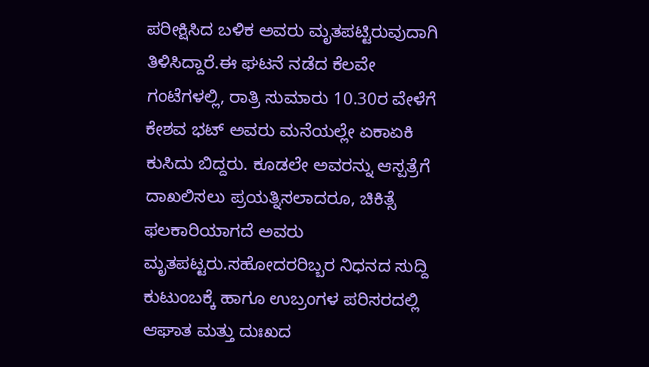ಪರೀಕ್ಷಿಸಿದ ಬಳಿಕ ಅವರು ಮೃತಪಟ್ಟಿರುವುದಾಗಿ ತಿಳಿಸಿದ್ದಾರೆ.ಈ ಘಟನೆ ನಡೆದ ಕೆಲವೇ ಗಂಟೆಗಳಲ್ಲಿ, ರಾತ್ರಿ ಸುಮಾರು 10.30ರ ವೇಳೆಗೆ ಕೇಶವ ಭಟ್ ಅವರು ಮನೆಯಲ್ಲೇ ಏಕಾಏಕಿ ಕುಸಿದು ಬಿದ್ದರು. ಕೂಡಲೇ ಅವರನ್ನು ಆಸ್ಪತ್ರೆಗೆ ದಾಖಲಿಸಲು ಪ್ರಯತ್ನಿಸಲಾದರೂ, ಚಿಕಿತ್ಸೆ ಫಲಕಾರಿಯಾಗದೆ ಅವರು ಮೃತಪಟ್ಟರು.ಸಹೋದರರಿಬ್ಬರ ನಿಧನದ ಸುದ್ದಿ ಕುಟುಂಬಕ್ಕೆ ಹಾಗೂ ಉಬ್ರಂಗಳ ಪರಿಸರದಲ್ಲಿ ಆಘಾತ ಮತ್ತು ದುಃಖದ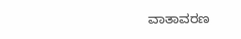ವಾತಾವರಣ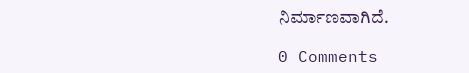ನಿರ್ಮಾಣವಾಗಿದೆ.

0 Comments